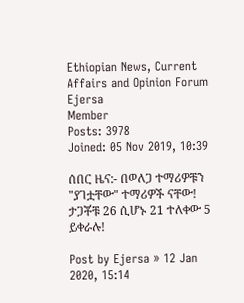Ethiopian News, Current Affairs and Opinion Forum
Ejersa
Member
Posts: 3978
Joined: 05 Nov 2019, 10:39

ሰበር ዜና:- በወለጋ ተማሪዎቹን "ያገቷቸው" ተማሪዎች ናቸው! ታጋቾቹ 26 ሲሆኑ 21 ተለቀው 5 ይቀራሉ!

Post by Ejersa » 12 Jan 2020, 15:14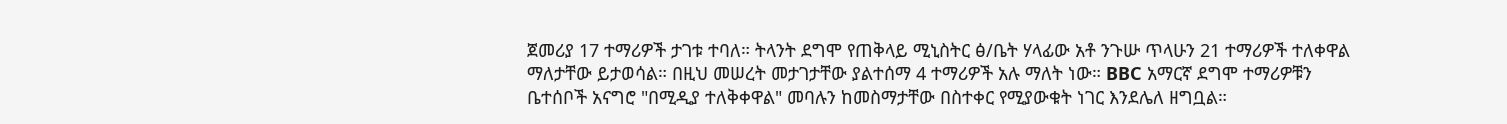ጀመሪያ 17 ተማሪዎች ታገቱ ተባለ። ትላንት ደግሞ የጠቅላይ ሚኒስትር ፅ/ቤት ሃላፊው አቶ ንጉሡ ጥላሁን 21 ተማሪዎች ተለቀዋል ማለታቸው ይታወሳል። በዚህ መሠረት መታገታቸው ያልተሰማ 4 ተማሪዎች አሉ ማለት ነው። BBC አማርኛ ደግሞ ተማሪዎቹን ቤተሰቦች አናግሮ "በሚዲያ ተለቅቀዋል" መባሉን ከመስማታቸው በስተቀር የሚያውቁት ነገር እንደሌለ ዘግቧል።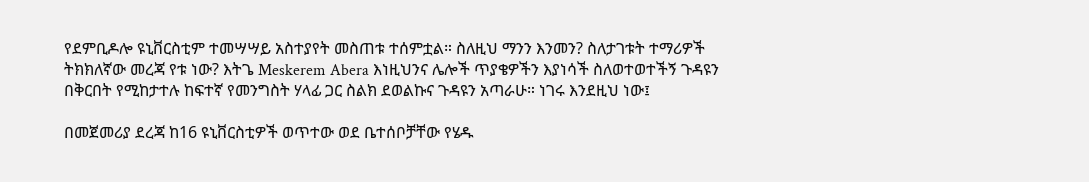የደምቢዶሎ ዩኒቨርስቲም ተመሣሣይ አስተያየት መስጠቱ ተሰምቷል። ስለዚህ ማንን እንመን? ስለታገቱት ተማሪዎች ትክክለኛው መረጃ የቱ ነው? እትጌ Meskerem Abera እነዚህንና ሌሎች ጥያቄዎችን እያነሳች ስለወተወተችኝ ጉዳዩን በቅርበት የሚከታተሉ ከፍተኛ የመንግስት ሃላፊ ጋር ስልክ ደወልኩና ጉዳዩን አጣራሁ። ነገሩ እንደዚህ ነው፤

በመጀመሪያ ደረጃ ከ16 ዩኒቨርስቲዎች ወጥተው ወደ ቤተሰቦቻቸው የሄዱ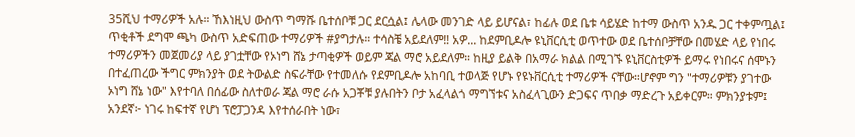35ሺህ ተማሪዎች አሉ። ኸእነዚህ ውስጥ ግማሹ ቤተሰቦቹ ጋር ደርሷል፤ ሌላው መንገድ ላይ ይሆናል፣ ከፊሉ ወደ ቤቱ ሳይሄድ ከተማ ውስጥ አንዱ ጋር ተቀምጧል፤ ጥቂቶች ደግሞ ጫካ ውስጥ አድፍጠው ተማሪዎች #ያግታሉ። ተሳስቼ አይደለም‼ አዎ... ከደምቢዶሎ ዩኒቨርሲቲ ወጥተው ወደ ቤተሰቦቻቸው በመሄድ ላይ የነበሩ ተማሪዎችን መጀመሪያ ላይ ያገቷቸው የኦነግ ሸኔ ታጣቂዎች ወይም ጃል ማሮ አይደለም። ከዚያ ይልቅ በአማራ ክልል በሚገኙ ዩኒቨርስቲዎች ይማሩ የነበሩና ሰሞኑን በተፈጠረው ችግር ምክንያት ወደ ትውልድ ስፍራቸው የተመለሱ የደምቢዶሎ አከባቢ ተወላጅ የሆኑ የዩኑቨርሲቲ ተማሪዎች ናቸው።ሆኖም ግን "ተማሪዎቹን ያገተው ኦነግ ሸኔ ነው" እየተባለ በሰፊው ስለተወራ ጃል ማሮ ራሱ አጋቾቹ ያሉበትን ቦታ አፈላልጎ ማግኘቱና አስፈላጊውን ድጋፍና ጥበቃ ማድረጉ አይቀርም። ምክንያቱም፤ አንደኛ፦ ነገሩ ከፍተኛ የሆነ ፕሮፓጋንዳ እየተሰራበት ነው፣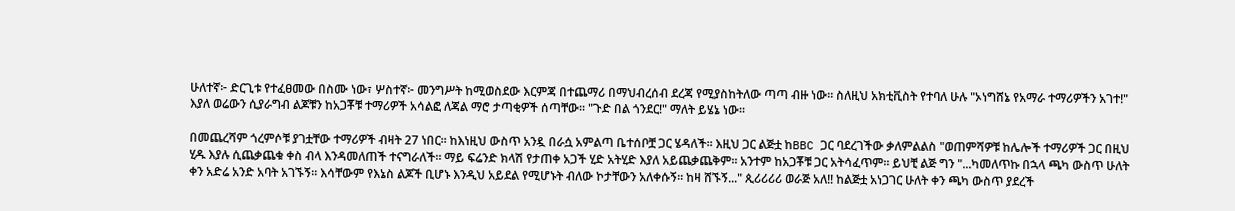ሁለተኛ፦ ድርጊቱ የተፈፀመው በስሙ ነው፣ ሦስተኛ፦ መንግሥት ከሚወስደው እርምጃ በተጨማሪ በማህብረሰብ ደረጃ የሚያስከትለው ጣጣ ብዙ ነው። ስለዚህ አክቲቪስት የተባለ ሁሉ "ኦነግሸኔ የአማራ ተማሪዎችን አገተ!" እያለ ወሬውን ሲያራግብ ልጆቹን ከአጋቾቹ ተማሪዎች አሳልፎ ለጃል ማሮ ታጣቂዎች ሰጣቸው። "ጉድ በል ጎንደር!" ማለት ይሄኔ ነው።

በመጨረሻም ጎረምሶቹ ያገቷቸው ተማሪዎች ብዛት 27 ነበር። ከእነዚህ ውስጥ አንዷ በራሷ አምልጣ ቤተሰቦቿ ጋር ሄዳለች። እዚህ ጋር ልጅቷ ከBBC ጋር ባደረገችው ቃለምልልስ "ወጠምሻዎቹ ከሌሎች ተማሪዎች ጋር በዚህ ሂዱ እያሉ ሲጨቃጨቁ ቀስ ብላ እንዳመለጠች ተናግራለች። ማይ ፍሬንድ ክላሽ የታጠቀ አጋች ሂድ አትሂድ እያለ አይጨቃጨቅም። አንተም ከአጋቾቹ ጋር አትሳፈጥም። ይህቺ ልጅ ግን "...ካመለጥኩ በኋላ ጫካ ውስጥ ሁለት ቀን አድሬ አንድ አባት አገኙኝ። እሳቸውም የእኔስ ልጆች ቢሆኑ እንዲህ አይደል የሚሆኑት ብለው ኮታቸውን አለቀሱኝ። ከዛ ሸኙኝ..." ጲሪሪሪሪ ወራጅ አለ‼ ከልጅቷ አነጋገር ሁለት ቀን ጫካ ውስጥ ያደረች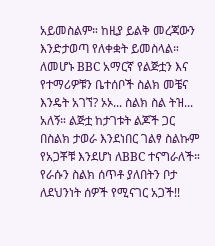አይመስልም። ከዚያ ይልቅ መረጃውን እንድታወጣ የለቀቋት ይመስላል። ለመሆኑ BBC አማርኛ የልጅቷን እና የተማሪዎቹን ቤተሰቦች ስልክ መቼና እንዴት አገኘ? ኦኦ... ስልክ ስል ትዝ... አለኝ። ልጅቷ ከታገቱት ልጆች ጋር በስልክ ታወራ እንደነበር ገልፃ ስልኩም የአጋቾቹ እንደሆነ ለBBC ተናግራለች። የራሱን ስልክ ሰጥቶ ያለበትን ቦታ ለደህንነት ሰዎች የሚናገር አጋች!!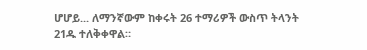ሆሆይ... ለማንኛውም ከቀሩት 26 ተማሪዎች ውስጥ ትላንት 21ዱ ተለቅቀዋል።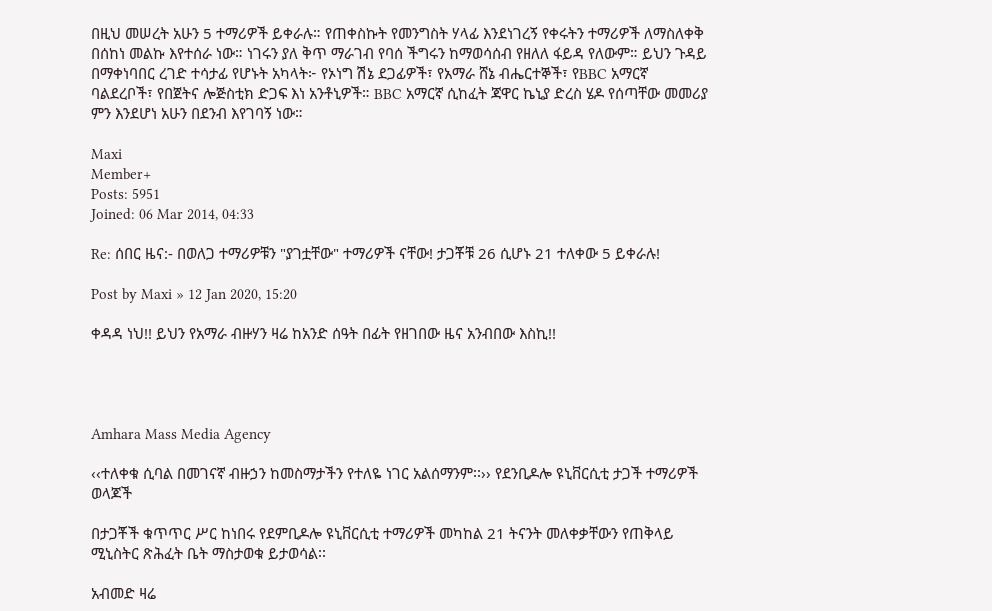በዚህ መሠረት አሁን 5 ተማሪዎች ይቀራሉ። የጠቀስኩት የመንግስት ሃላፊ እንደነገረኝ የቀሩትን ተማሪዎች ለማስለቀቅ በሰከነ መልኩ እየተሰራ ነው። ነገሩን ያለ ቅጥ ማራገብ የባሰ ችግሩን ከማወሳሰብ የዘለለ ፋይዳ የለውም። ይህን ጉዳይ በማቀነባበር ረገድ ተሳታፊ የሆኑት አካላት፦ የኦነግ ሽኔ ደጋፊዎች፣ የአማራ ሸኔ ብሔርተኞች፣ የBBC አማርኛ ባልደረቦች፣ የበጀትና ሎጅስቲክ ድጋፍ እነ አንቶኒዎች። BBC አማርኛ ሲከፈት ጃዋር ኬኒያ ድረስ ሄዶ የሰጣቸው መመሪያ ምን እንደሆነ አሁን በደንብ እየገባኝ ነው።

Maxi
Member+
Posts: 5951
Joined: 06 Mar 2014, 04:33

Re: ሰበር ዜና:- በወለጋ ተማሪዎቹን "ያገቷቸው" ተማሪዎች ናቸው! ታጋቾቹ 26 ሲሆኑ 21 ተለቀው 5 ይቀራሉ!

Post by Maxi » 12 Jan 2020, 15:20

ቀዳዳ ነህ!! ይህን የአማራ ብዙሃን ዛሬ ከአንድ ሰዓት በፊት የዘገበው ዜና አንብበው እስኪ!!




Amhara Mass Media Agency

‹‹ተለቀቁ ሲባል በመገናኛ ብዙኃን ከመስማታችን የተለዬ ነገር አልሰማንም፡፡›› የደንቢዶሎ ዩኒቨርሲቲ ታጋች ተማሪዎች ወላጆች

በታጋቾች ቁጥጥር ሥር ከነበሩ የደምቢዶሎ ዩኒቨርሲቲ ተማሪዎች መካከል 21 ትናንት መለቀቃቸውን የጠቅላይ ሚኒስትር ጽሕፈት ቤት ማስታወቁ ይታወሳል፡፡

አብመድ ዛሬ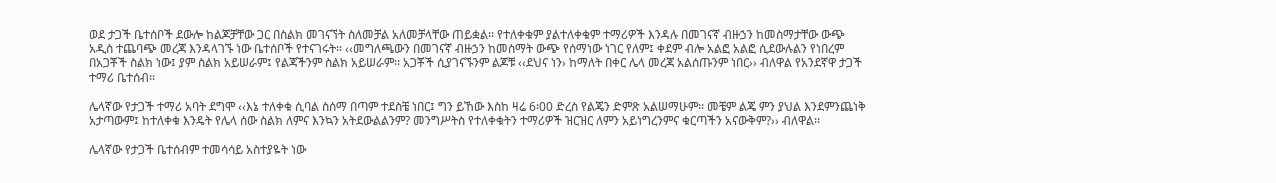ወደ ታጋች ቤተሰቦች ደውሎ ከልጆቻቸው ጋር በስልክ መገናኘት ስለመቻል አለመቻላቸው ጠይቋል፡፡ የተለቀቁም ያልተለቀቁም ተማሪዎች እንዳሉ በመገናኛ ብዙኃን ከመስማታቸው ውጭ አዲስ ተጨባጭ መረጃ እንዳላገኙ ነው ቤተሰቦች የተናገሩት፡፡ ‹‹መግለጫውን በመገናኛ ብዙኃን ከመስማት ውጭ የሰማነው ነገር የለም፤ ቀደም ብሎ አልፎ አልፎ ሲደውሉልን የነበረም በአጋቾች ስልክ ነው፤ ያም ስልክ አይሠራም፤ የልጃችንም ስልክ አይሠራም፡፡ አጋቾች ሲያገናኙንም ልጆቹ ‹‹ደህና ነን› ከማለት በቀር ሌላ መረጃ አልሰጡንም ነበር›› ብለዋል የአንደኛዋ ታጋች ተማሪ ቤተሰብ፡፡

ሌላኛው የታጋች ተማሪ አባት ደግሞ ‹‹እኔ ተለቀቁ ሲባል ስሰማ በጣም ተደስቼ ነበር፤ ግን ይኸው እስከ ዛሬ 6፡00 ድረስ የልጄን ድምጽ አልሠማሁም፡፡ መቼም ልጄ ምን ያህል እንደምንጨነቅ አታጣውም፤ ከተለቀቁ እንዴት የሌላ ሰው ስልክ ለምና እንኳን አትደውልልንም? መንግሥትስ የተለቀቁትን ተማሪዎች ዝርዝር ለምን አይነግረንምና ቁርጣችን አናውቅም?›› ብለዋል፡፡

ሌላኛው የታጋች ቤተሰብም ተመሳሳይ አስተያዬት ነው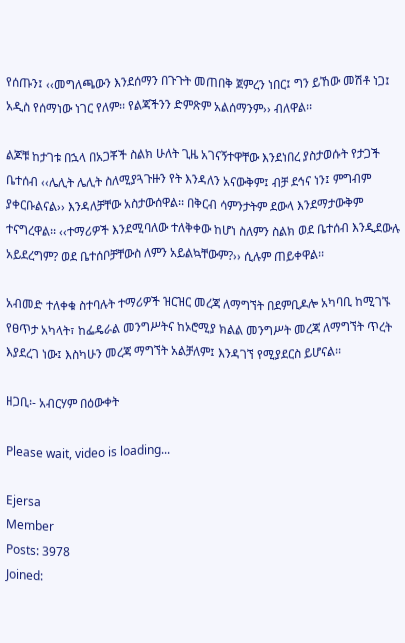የሰጡን፤ ‹‹መግለጫውን እንደሰማን በጉጉት መጠበቅ ጀምረን ነበር፤ ግን ይኸው መሽቶ ነጋ፤ አዲስ የሰማነው ነገር የለም፡፡ የልጃችንን ድምጽም አልሰማንም›› ብለዋል፡፡

ልጆቹ ከታገቱ በኋላ በአጋቾች ስልክ ሁለት ጊዜ አገናኝተዋቸው እንደነበረ ያስታወሱት የታጋች ቤተሰብ ‹‹ሌሊት ሌሊት ስለሚያጓጉዙን የት እንዳለን አናውቅም፤ ብቻ ደኅና ነን፤ ምግብም ያቀርቡልናል›› እንዳለቻቸው አስታውሰዋል፡፡ በቅርብ ሳምንታትም ደውላ እንደማታውቅም ተናግረዋል፡፡ ‹‹ተማሪዎች እንደሚባለው ተለቅቀው ከሆነ ስለምን ስልክ ወደ ቤተሰብ እንዲደውሉ አይደረግም? ወደ ቤተሰቦቻቸውስ ለምን አይልኳቸውም?›› ሲሉም ጠይቀዋል፡፡

አብመድ ተለቀቁ ስተባሉት ተማሪዎች ዝርዝር መረጃ ለማግኘት በደምቢዶሎ አካባቢ ከሚገኙ የፀጥታ አካላት፣ ከፌዴራል መንግሥትና ከኦሮሚያ ክልል መንግሥት መረጃ ለማግኘት ጥረት እያደረገ ነው፤ እስካሁን መረጃ ማግኘት አልቻለም፤ እንዳገኘ የሚያደርስ ይሆናል፡፡

ዘጋቢ፡- አብርሃም በዕውቀት

Please wait, video is loading...

Ejersa
Member
Posts: 3978
Joined: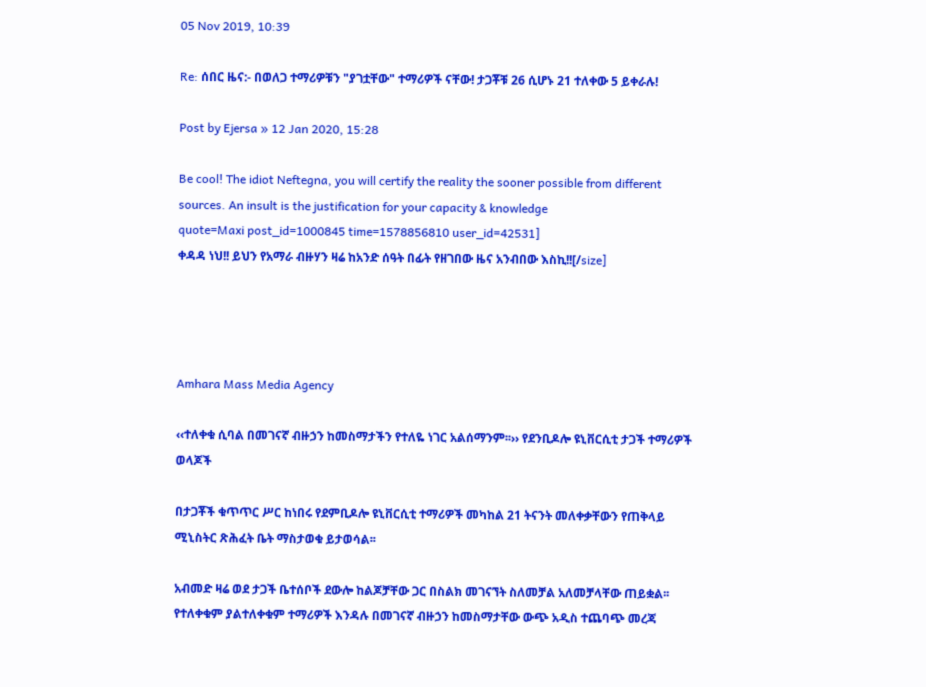05 Nov 2019, 10:39

Re: ሰበር ዜና:- በወለጋ ተማሪዎቹን "ያገቷቸው" ተማሪዎች ናቸው! ታጋቾቹ 26 ሲሆኑ 21 ተለቀው 5 ይቀራሉ!

Post by Ejersa » 12 Jan 2020, 15:28

Be cool! The idiot Neftegna, you will certify the reality the sooner possible from different sources. An insult is the justification for your capacity & knowledge
quote=Maxi post_id=1000845 time=1578856810 user_id=42531]
ቀዳዳ ነህ!! ይህን የአማራ ብዙሃን ዛሬ ከአንድ ሰዓት በፊት የዘገበው ዜና አንብበው እስኪ!![/size]




Amhara Mass Media Agency

‹‹ተለቀቁ ሲባል በመገናኛ ብዙኃን ከመስማታችን የተለዬ ነገር አልሰማንም፡፡›› የደንቢዶሎ ዩኒቨርሲቲ ታጋች ተማሪዎች ወላጆች

በታጋቾች ቁጥጥር ሥር ከነበሩ የደምቢዶሎ ዩኒቨርሲቲ ተማሪዎች መካከል 21 ትናንት መለቀቃቸውን የጠቅላይ ሚኒስትር ጽሕፈት ቤት ማስታወቁ ይታወሳል፡፡

አብመድ ዛሬ ወደ ታጋች ቤተሰቦች ደውሎ ከልጆቻቸው ጋር በስልክ መገናኘት ስለመቻል አለመቻላቸው ጠይቋል፡፡ የተለቀቁም ያልተለቀቁም ተማሪዎች እንዳሉ በመገናኛ ብዙኃን ከመስማታቸው ውጭ አዲስ ተጨባጭ መረጃ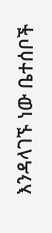እንዳላገኙ ነው ቤተሰቦች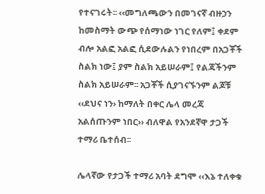የተናገሩት፡፡ ‹‹መግለጫውን በመገናኛ ብዙኃን ከመስማት ውጭ የሰማነው ነገር የለም፤ ቀደም ብሎ አልፎ አልፎ ሲደውሉልን የነበረም በአጋቾች ስልክ ነው፤ ያም ስልክ አይሠራም፤ የልጃችንም ስልክ አይሠራም፡፡ አጋቾች ሲያገናኙንም ልጆቹ ‹‹ደህና ነን› ከማለት በቀር ሌላ መረጃ አልሰጡንም ነበር›› ብለዋል የአንደኛዋ ታጋች ተማሪ ቤተሰብ፡፡

ሌላኛው የታጋች ተማሪ አባት ደግሞ ‹‹እኔ ተለቀቁ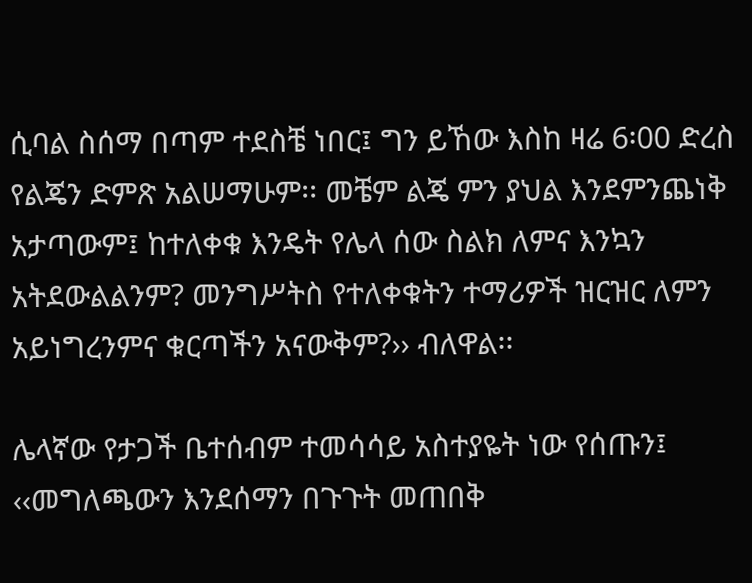ሲባል ስሰማ በጣም ተደስቼ ነበር፤ ግን ይኸው እስከ ዛሬ 6፡00 ድረስ የልጄን ድምጽ አልሠማሁም፡፡ መቼም ልጄ ምን ያህል እንደምንጨነቅ አታጣውም፤ ከተለቀቁ እንዴት የሌላ ሰው ስልክ ለምና እንኳን አትደውልልንም? መንግሥትስ የተለቀቁትን ተማሪዎች ዝርዝር ለምን አይነግረንምና ቁርጣችን አናውቅም?›› ብለዋል፡፡

ሌላኛው የታጋች ቤተሰብም ተመሳሳይ አስተያዬት ነው የሰጡን፤ ‹‹መግለጫውን እንደሰማን በጉጉት መጠበቅ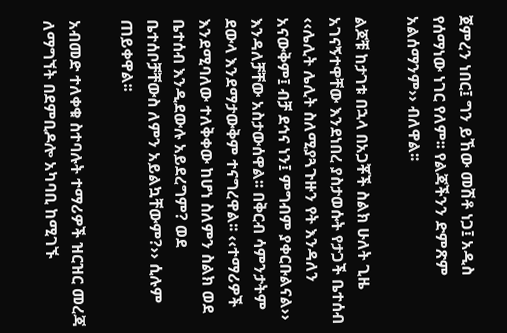ጀምረን ነበር፤ ግን ይኸው መሽቶ ነጋ፤ አዲስ የሰማነው ነገር የለም፡፡ የልጃችንን ድምጽም አልሰማንም›› ብለዋል፡፡

ልጆቹ ከታገቱ በኋላ በአጋቾች ስልክ ሁለት ጊዜ አገናኝተዋቸው እንደነበረ ያስታወሱት የታጋች ቤተሰብ ‹‹ሌሊት ሌሊት ስለሚያጓጉዙን የት እንዳለን አናውቅም፤ ብቻ ደኅና ነን፤ ምግብም ያቀርቡልናል›› እንዳለቻቸው አስታውሰዋል፡፡ በቅርብ ሳምንታትም ደውላ እንደማታውቅም ተናግረዋል፡፡ ‹‹ተማሪዎች እንደሚባለው ተለቅቀው ከሆነ ስለምን ስልክ ወደ ቤተሰብ እንዲደውሉ አይደረግም? ወደ ቤተሰቦቻቸውስ ለምን አይልኳቸውም?›› ሲሉም ጠይቀዋል፡፡

አብመድ ተለቀቁ ስተባሉት ተማሪዎች ዝርዝር መረጃ ለማግኘት በደምቢዶሎ አካባቢ ከሚገኙ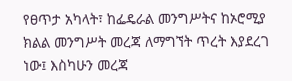የፀጥታ አካላት፣ ከፌዴራል መንግሥትና ከኦሮሚያ ክልል መንግሥት መረጃ ለማግኘት ጥረት እያደረገ ነው፤ እስካሁን መረጃ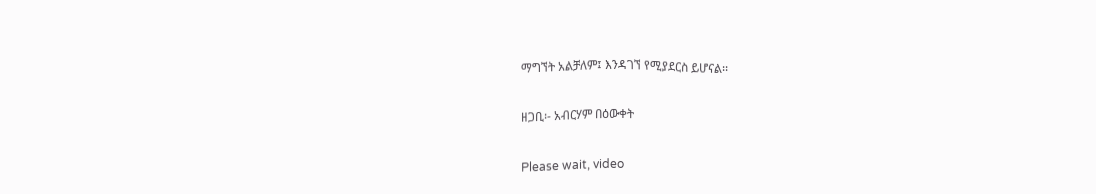ማግኘት አልቻለም፤ እንዳገኘ የሚያደርስ ይሆናል፡፡

ዘጋቢ፡- አብርሃም በዕውቀት

Please wait, video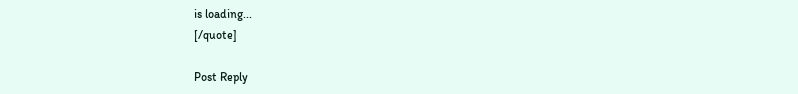is loading...
[/quote]

Post Reply